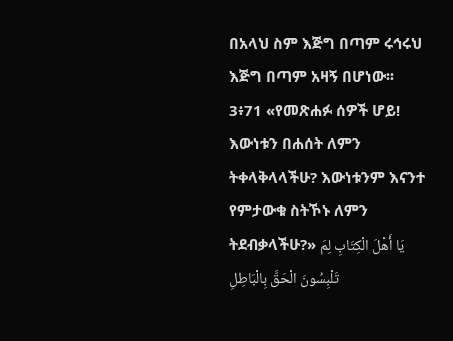በአላህ ስም እጅግ በጣም ሩኅሩህ እጅግ በጣም አዛኝ በሆነው፡፡
3፥71 «የመጽሐፉ ሰዎች ሆይ! እውነቱን በሐሰት ለምን ትቀላቅላላችሁ? እውነቱንም እናንተ የምታውቁ ስትኾኑ ለምን ትደብቃላችሁ?» يَا أَهْلَ الْكِتَابِ لِمَ تَلْبِسُونَ الْحَقَّ بِالْبَاطِلِ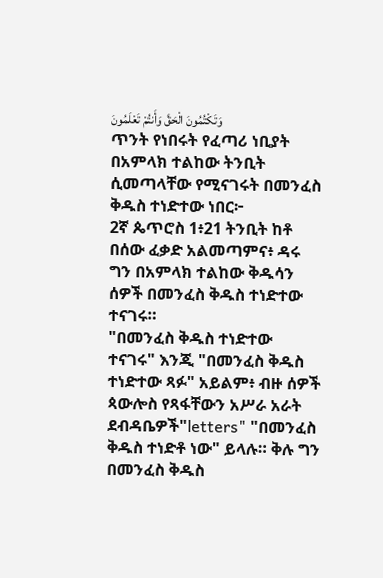وَتَكْتُمُونَ الْحَقَّ وَأَنتُمْ تَعْلَمُونَ
ጥንት የነበሩት የፈጣሪ ነቢያት በአምላክ ተልከው ትንቢት ሲመጣላቸው የሚናገሩት በመንፈስ ቅዱስ ተነድተው ነበር፦
2ኛ ጴጥሮስ 1፥21 ትንቢት ከቶ በሰው ፈቃድ አልመጣምና፥ ዳሩ ግን በአምላክ ተልከው ቅዱሳን ሰዎች በመንፈስ ቅዱስ ተነድተው ተናገሩ።
"በመንፈስ ቅዱስ ተነድተው ተናገሩ" እንጂ "በመንፈስ ቅዱስ ተነድተው ጻፉ" አይልም፥ ብዙ ሰዎች ጳውሎስ የጻፋቸውን አሥራ አራት ደብዳቤዎች"letters" "በመንፈስ ቅዱስ ተነድቶ ነው" ይላሉ። ቅሉ ግን በመንፈስ ቅዱስ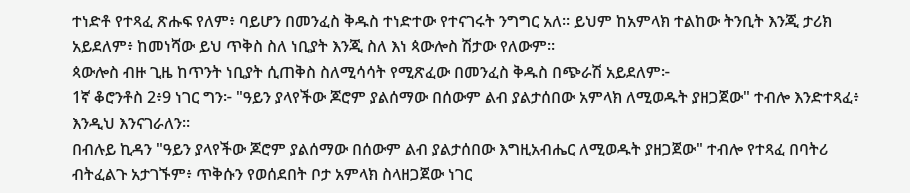ተነድቶ የተጻፈ ጽሑፍ የለም፥ ባይሆን በመንፈስ ቅዱስ ተነድተው የተናገሩት ንግግር አለ። ይህም ከአምላክ ተልከው ትንቢት እንጂ ታሪክ አይደለም፥ ከመነሻው ይህ ጥቅስ ስለ ነቢያት እንጂ ስለ እነ ጳውሎስ ሽታው የለውም።
ጳውሎስ ብዙ ጊዜ ከጥንት ነቢያት ሲጠቅስ ስለሚሳሳት የሚጽፈው በመንፈስ ቅዱስ በጭራሽ አይደለም፦
1ኛ ቆሮንቶስ 2፥9 ነገር ግን፦ "ዓይን ያላየችው ጆሮም ያልሰማው በሰውም ልብ ያልታሰበው አምላክ ለሚወዱት ያዘጋጀው" ተብሎ እንድተጻፈ፥ እንዲህ እንናገራለን።
በብሉይ ኪዳን "ዓይን ያላየችው ጆሮም ያልሰማው በሰውም ልብ ያልታሰበው እግዚአብሔር ለሚወዱት ያዘጋጀው" ተብሎ የተጻፈ በባትሪ ብትፈልጉ አታገኙም፥ ጥቅሱን የወሰደበት ቦታ አምላክ ስላዘጋጀው ነገር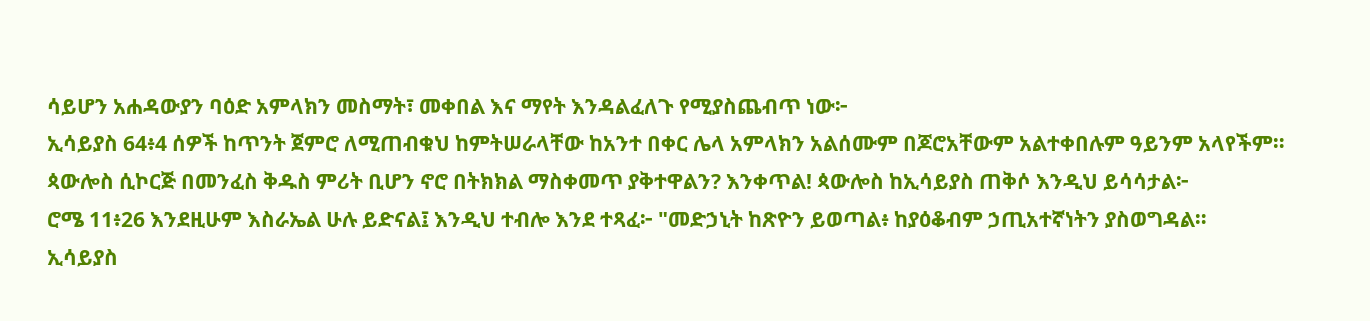ሳይሆን አሐዳውያን ባዕድ አምላክን መስማት፣ መቀበል እና ማየት እንዳልፈለጉ የሚያስጨብጥ ነው፦
ኢሳይያስ 64፥4 ሰዎች ከጥንት ጀምሮ ለሚጠብቁህ ከምትሠራላቸው ከአንተ በቀር ሌላ አምላክን አልሰሙም በጆሮአቸውም አልተቀበሉም ዓይንም አላየችም።
ጳውሎስ ሲኮርጅ በመንፈስ ቅዱስ ምሪት ቢሆን ኖሮ በትክክል ማስቀመጥ ያቅተዋልን? እንቀጥል! ጳውሎስ ከኢሳይያስ ጠቅሶ እንዲህ ይሳሳታል፦
ሮሜ 11፥26 እንደዚሁም እስራኤል ሁሉ ይድናል፤ እንዲህ ተብሎ እንደ ተጻፈ፦ "መድኃኒት ከጽዮን ይወጣል፥ ከያዕቆብም ኃጢአተኛነትን ያስወግዳል።
ኢሳይያስ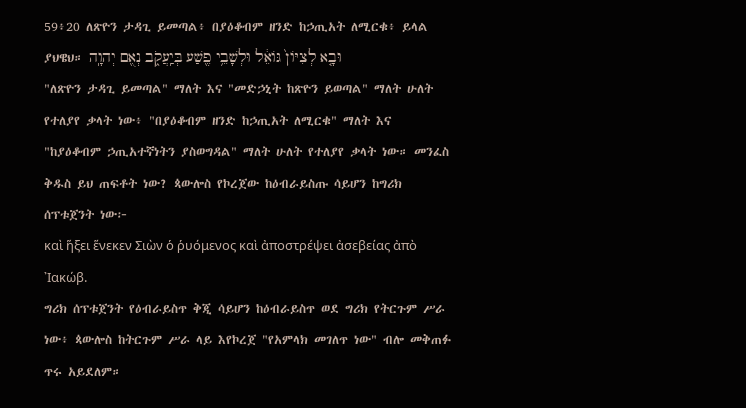59፥20 ለጽዮን ታዳጊ ይመጣል፥ በያዕቆብም ዘንድ ከኃጢአት ለሚርቁ፥ ይላል ያህዌህ። וּבָ֤א לְצִיֹּון֙ גֹּואֵ֔ל וּלְשָׁבֵ֥י פֶ֖שַׁע בְּיַֽעֲקֹ֑ב נְאֻ֖ם יְהוָֽה
"ለጽዮን ታዳጊ ይመጣል" ማለት እና "መድኃኒት ከጽዮን ይወጣል" ማለት ሁለት የተለያየ ቃላት ነው፥ "በያዕቆብም ዘንድ ከኃጢአት ለሚርቁ" ማለት እና "ከያዕቆብም ኃጢአተኛነትን ያስወግዳል" ማለት ሁለት የተለያየ ቃላት ነው። መንፈስ ቅዱስ ይህ ጠፍቶት ነው? ጳውሎስ የኮረጀው ከዕብራይስጡ ሳይሆን ከግሪክ ሰፕቱጀንት ነው፦
καὶ ἥξει ἕνεκεν Σιὼν ὁ ῥυόμενος καὶ ἀποστρέψει ἀσεβείας ἀπὸ ᾿Ιακώβ.
ግሪክ ሰፕቱጀንት የዕብራይስጥ ቅጂ ሳይሆን ከዕብራይስጥ ወደ ግሪክ የትርጉም ሥራ ነው፥ ጳውሎስ ከትርጉም ሥራ ላይ እየኮረጀ "የአምላክ መገለጥ ነው" ብሎ መቅጠፉ ጥሩ አይደለም።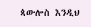ጳውሎስ እንዲህ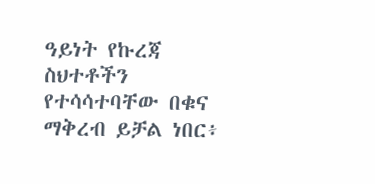ዓይነት የኩረጃ ስህተቶችን የተሳሳተባቸው በቁና ማቅረብ ይቻል ነበር፥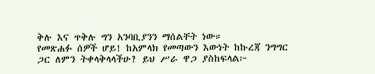ቅሉ እና ጥቅሉ ግን አንባቢያንን ማሰልቸት ነው።
የመጽሐፉ ሰዎች ሆይ! ከአምላክ የመጣውን እውነት ከኩረጃ ንግግር ጋር ለምን ትቀላቅላላችሁ? ይህ ሥራ ዋጋ ያስከፍላል፦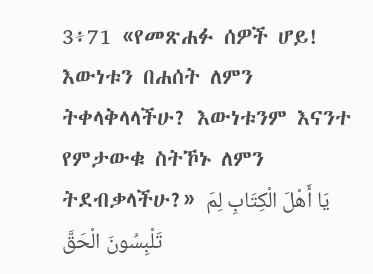3፥71 «የመጽሐፉ ሰዎች ሆይ! እውነቱን በሐሰት ለምን ትቀላቅላላችሁ? እውነቱንም እናንተ የምታውቁ ስትኾኑ ለምን ትደብቃላችሁ?» يَا أَهْلَ الْكِتَابِ لِمَ تَلْبِسُونَ الْحَقَّ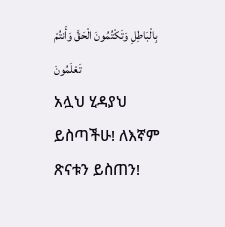بِالْبَاطِلِ وَتَكْتُمُونَ الْحَقَّ وَأَنتُمْ تَعْلَمُونَ
አሏህ ሂዳያህ ይስጣችሁ! ለእኛም ጽናቱን ይስጠን!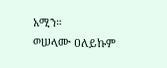አሚን።
ወሠላሙ ዐለይኩም